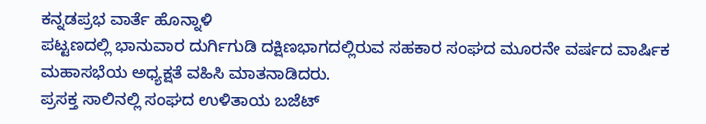ಕನ್ನಡಪ್ರಭ ವಾರ್ತೆ ಹೊನ್ನಾಳಿ
ಪಟ್ಟಣದಲ್ಲಿ ಭಾನುವಾರ ದುರ್ಗಿಗುಡಿ ದಕ್ಷಿಣಭಾಗದಲ್ಲಿರುವ ಸಹಕಾರ ಸಂಘದ ಮೂರನೇ ವರ್ಷದ ವಾರ್ಷಿಕ ಮಹಾಸಭೆಯ ಅಧ್ಯಕ್ಷತೆ ವಹಿಸಿ ಮಾತನಾಡಿದರು.
ಪ್ರಸಕ್ತ ಸಾಲಿನಲ್ಲಿ ಸಂಘದ ಉಳಿತಾಯ ಬಜೆಟ್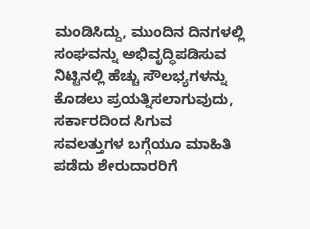ಮಂಡಿಸಿದ್ದು, ಮುಂದಿನ ದಿನಗಳಲ್ಲಿ ಸಂಘವನ್ನು ಅಭಿವೃದ್ಧಿಪಡಿಸುವ ನಿಟ್ಟಿನಲ್ಲಿ ಹೆಚ್ಚು ಸೌಲಭ್ಯಗಳನ್ನು ಕೊಡಲು ಪ್ರಯತ್ನಿಸಲಾಗುವುದು, ಸರ್ಕಾರದಿಂದ ಸಿಗುವ ಸವಲತ್ತುಗಳ ಬಗ್ಗೆಯೂ ಮಾಹಿತಿ ಪಡೆದು ಶೇರುದಾರರಿಗೆ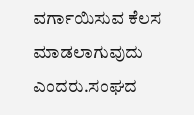ವರ್ಗಾಯಿಸುವ ಕೆಲಸ ಮಾಡಲಾಗುವುದು ಎಂದರು.ಸಂಘದ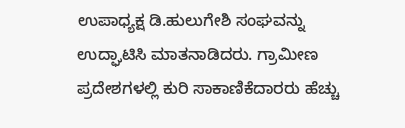ಉಪಾಧ್ಯಕ್ಷ ಡಿ.ಹುಲುಗೇಶಿ ಸಂಘವನ್ನು ಉದ್ಘಾಟಿಸಿ ಮಾತನಾಡಿದರು. ಗ್ರಾಮೀಣ ಪ್ರದೇಶಗಳಲ್ಲಿ ಕುರಿ ಸಾಕಾಣಿಕೆದಾರರು ಹೆಚ್ಚು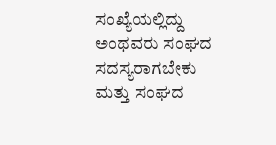ಸಂಖ್ಯೆಯಲ್ಲಿದ್ದು ಅಂಥವರು ಸಂಘದ ಸದಸ್ಯರಾಗಬೇಕು ಮತ್ತು ಸಂಘದ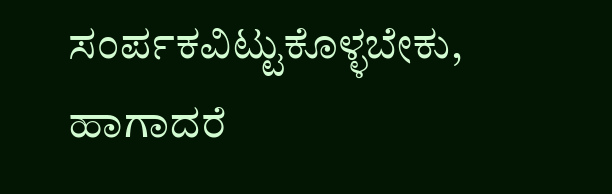ಸಂರ್ಪಕವಿಟ್ಟುಕೊಳ್ಳಬೇಕು, ಹಾಗಾದರೆ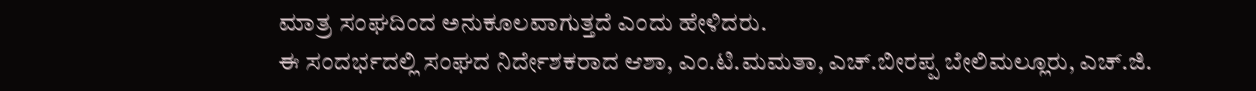ಮಾತ್ರ ಸಂಘದಿಂದ ಅನುಕೂಲವಾಗುತ್ತದೆ ಎಂದು ಹೇಳಿದರು.
ಈ ಸಂದರ್ಭದಲ್ಲಿ ಸಂಘದ ನಿರ್ದೇಶಕರಾದ ಆಶಾ, ಎಂ.ಟಿ.ಮಮತಾ, ಎಚ್.ಬೀರಪ್ಪ ಬೇಲಿಮಲ್ಲೂರು, ಎಚ್.ಜಿ.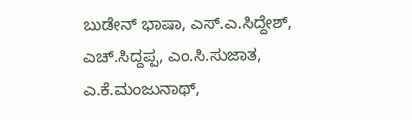ಬುಡೇನ್ ಭಾಷಾ, ಎಸ್.ಎ.ಸಿದ್ದೇಶ್, ಎಚ್.ಸಿದ್ದಪ್ಪ, ಎಂ.ಸಿ.ಸುಜಾತ, ಎ.ಕೆ.ಮಂಜುನಾಥ್,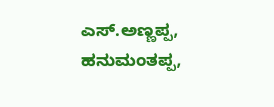ಎಸ್.ಅಣ್ಣಪ್ಪ, ಹನುಮಂತಪ್ಪ,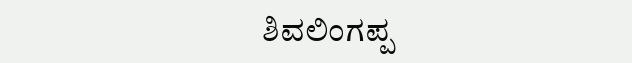ಶಿವಲಿಂಗಪ್ಪ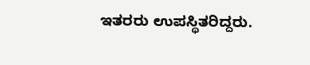ಇತರರು ಉಪಸ್ಥಿತರಿದ್ದರು.